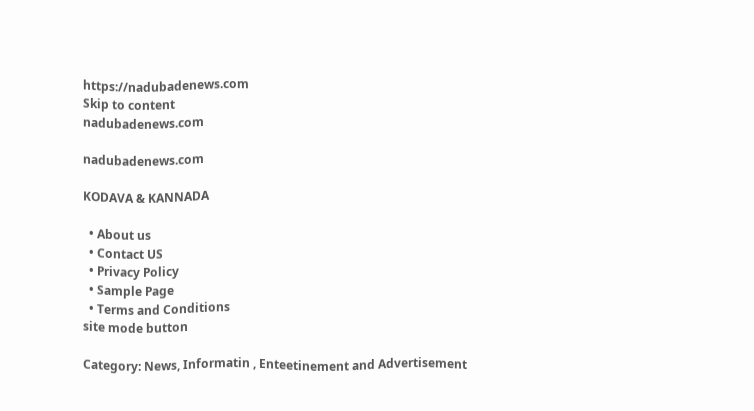https://nadubadenews.com
Skip to content
nadubadenews.com

nadubadenews.com

KODAVA & KANNADA

  • About us
  • Contact US
  • Privacy Policy
  • Sample Page
  • Terms and Conditions
site mode button

Category: News, Informatin , Enteetinement and Advertisement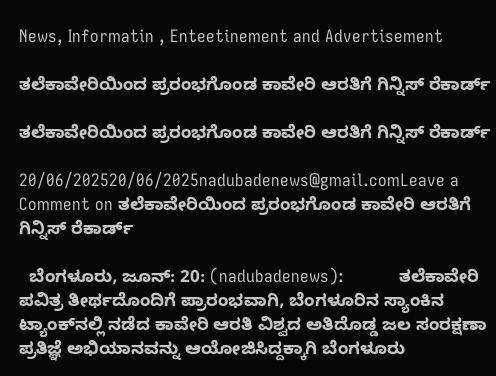News, Informatin , Enteetinement and Advertisement

ತಲೆಕಾವೇರಿಯಿಂದ ಪ್ರರಂಭಗೊಂಡ ಕಾವೇರಿ ಆರತಿಗೆ ಗಿನ್ನಿಸ್‌ ರೆಕಾರ್ಡ್

ತಲೆಕಾವೇರಿಯಿಂದ ಪ್ರರಂಭಗೊಂಡ ಕಾವೇರಿ ಆರತಿಗೆ ಗಿನ್ನಿಸ್‌ ರೆಕಾರ್ಡ್

20/06/202520/06/2025nadubadenews@gmail.comLeave a Comment on ತಲೆಕಾವೇರಿಯಿಂದ ಪ್ರರಂಭಗೊಂಡ ಕಾವೇರಿ ಆರತಿಗೆ ಗಿನ್ನಿಸ್‌ ರೆಕಾರ್ಡ್

  ಬೆಂಗಳೂರು, ಜೂನ್‌: 20: (nadubadenews):           ತಲೆಕಾವೇರಿ ಪವಿತ್ರ ತೀರ್ಥದೊಂದಿಗೆ ಪ್ರಾರಂಭವಾಗಿ, ಬೆಂಗಳೂರಿನ ಸ್ಯಾಂಕಿನ ಟ್ಯಾಂಕ್‌ನಲ್ಲಿ ನಡೆದ ಕಾವೇರಿ ಆರತಿ ವಿಶ್ವದ ಅತಿದೊಡ್ಡ ಜಲ ಸಂರಕ್ಷಣಾ ಪ್ರತಿಜ್ಞೆ ಅಭಿಯಾನವನ್ನು ಆಯೋಜಿಸಿದ್ದಕ್ಕಾಗಿ ಬೆಂಗಳೂರು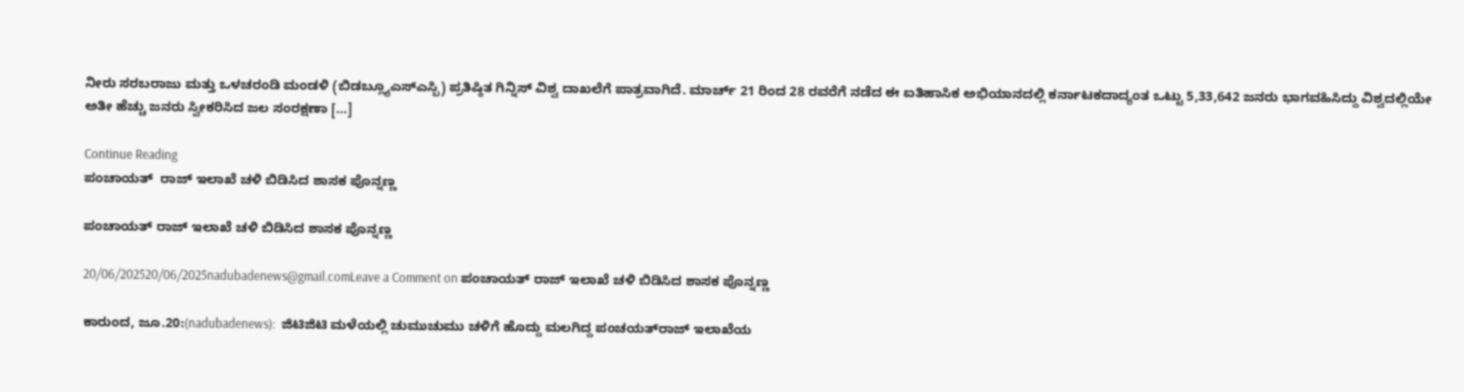ನೀರು ಸರಬರಾಜು ಮತ್ತು ಒಳಚರಂಡಿ ಮಂಡಳಿ (ಬಿಡಬ್ಲ್ಯೂಎಸ್ಎಸ್ಬಿ) ಪ್ರತಿಷ್ಠಿತ ಗಿನ್ನಿಸ್ ವಿಶ್ವ ದಾಖಲೆಗೆ ಪಾತ್ರವಾಗಿದೆ. ಮಾರ್ಚ್ 21 ರಿಂದ 28 ರವರೆಗೆ ನಡೆದ ಈ ಐತಿಹಾಸಿಕ ಅಭಿಯಾನದಲ್ಲಿ ಕರ್ನಾಟಕದಾದ್ಯಂತ ಒಟ್ಟು 5,33,642 ಜನರು ಭಾಗವಹಿಸಿದ್ದು ವಿಶ್ವದಲ್ಲಿಯೇ ಅತೀ ಹೆಚ್ಚು ಜನರು ಸ್ವೀಕರಿಸಿದ ಜಲ ಸಂರಕ್ಷಣಾ […]

Continue Reading
ಪಂಚಾಯತ್  ರಾಜ್ ಇಲಾಖೆ ಚಳಿ ಬಿಡಿಸಿದ ಶಾಸಕ ಪೊನ್ನಣ್ಣ

ಪಂಚಾಯತ್ ರಾಜ್ ಇಲಾಖೆ ಚಳಿ ಬಿಡಿಸಿದ ಶಾಸಕ ಪೊನ್ನಣ್ಣ

20/06/202520/06/2025nadubadenews@gmail.comLeave a Comment on ಪಂಚಾಯತ್ ರಾಜ್ ಇಲಾಖೆ ಚಳಿ ಬಿಡಿಸಿದ ಶಾಸಕ ಪೊನ್ನಣ್ಣ

ಕಾರುಂದ, ಜೂ.20:(nadubadenews):  ಜಿಟಿಜಿಟಿ ಮಳೆಯಲ್ಲಿ ಚುಮುಚುಮು ಚಳಿಗೆ ಹೊದ್ದು ಮಲಗಿದ್ದ ಪಂಚಯತ್‌ರಾಜ್‌ ಇಲಾಖೆಯ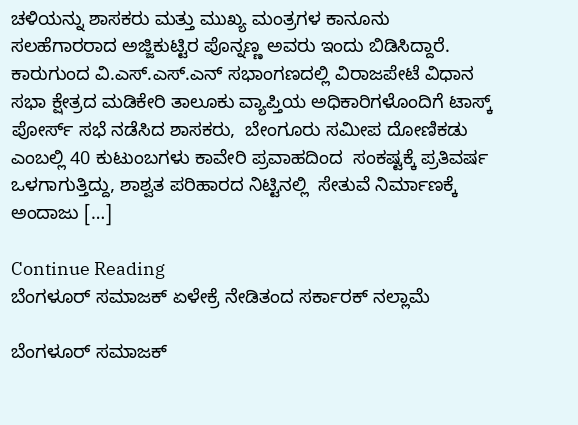ಚಳಿಯನ್ನು ಶಾಸಕರು ಮತ್ತು ಮುಖ್ಯ ಮಂತ್ರಗಳ ಕಾನೂನು ಸಲಹೆಗಾರರಾದ ಅಜ್ಜಿಕುಟ್ಟಿರ ಪೊನ್ನಣ್ಣ ಅವರು ಇಂದು ಬಿಡಿಸಿದ್ದಾರೆ. ಕಾರುಗುಂದ ವಿ.ಎಸ್.ಎಸ್.ಎನ್ ಸಭಾಂಗಣದಲ್ಲಿ ವಿರಾಜಪೇಟೆ ವಿಧಾನ ಸಭಾ ಕ್ಷೇತ್ರದ ಮಡಿಕೇರಿ ತಾಲೂಕು ವ್ಯಾಪ್ತಿಯ ಅಧಿಕಾರಿಗಳೊಂದಿಗೆ ಟಾಸ್ಕ್ ಪೋರ್ಸ್ ಸಭೆ ನಡೆಸಿದ ಶಾಸಕರು,  ಬೇಂಗೂರು ಸಮೀಪ ದೋಣಿಕಡು ಎಂಬಲ್ಲಿ 40 ಕುಟುಂಬಗಳು ಕಾವೇರಿ ಪ್ರವಾಹದಿಂದ  ಸಂಕಷ್ಟಕ್ಕೆ ಪ್ರತಿವರ್ಷ ಒಳಗಾಗುತ್ತಿದ್ದು, ಶಾಶ್ವತ ಪರಿಹಾರದ ನಿಟ್ಟಿನಲ್ಲಿ  ಸೇತುವೆ ನಿರ್ಮಾಣಕ್ಕೆ  ಅಂದಾಜು […]

Continue Reading
ಬೆಂಗಳೂರ್‌ ಸಮಾಜಕ್‌ ಏಳೇಕ್ರೆ ನೇಡಿತಂದ ಸರ್ಕಾರಕ್‌ ನಲ್ಲಾಮೆ

ಬೆಂಗಳೂರ್‌ ಸಮಾಜಕ್‌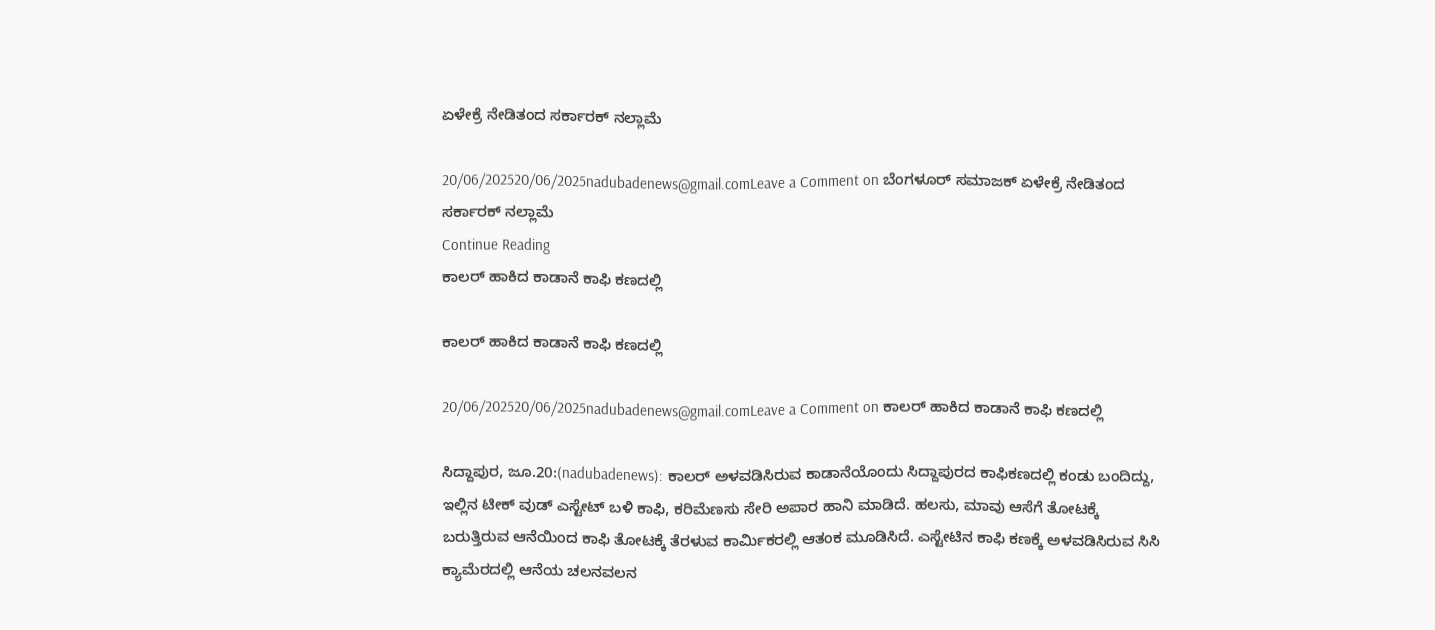ಏಳೇಕ್ರೆ ನೇಡಿತಂದ ಸರ್ಕಾರಕ್‌ ನಲ್ಲಾಮೆ

20/06/202520/06/2025nadubadenews@gmail.comLeave a Comment on ಬೆಂಗಳೂರ್‌ ಸಮಾಜಕ್‌ ಏಳೇಕ್ರೆ ನೇಡಿತಂದ ಸರ್ಕಾರಕ್‌ ನಲ್ಲಾಮೆ
Continue Reading
ಕಾಲರ್ ಹಾಕಿದ ಕಾಡಾನೆ ಕಾಫಿ ಕಣದಲ್ಲಿ

ಕಾಲರ್ ಹಾಕಿದ ಕಾಡಾನೆ ಕಾಫಿ ಕಣದಲ್ಲಿ

20/06/202520/06/2025nadubadenews@gmail.comLeave a Comment on ಕಾಲರ್ ಹಾಕಿದ ಕಾಡಾನೆ ಕಾಫಿ ಕಣದಲ್ಲಿ

ಸಿದ್ದಾಪುರ, ಜೂ.20:(nadubadenews): ಕಾಲರ್‌ ಅಳವಡಿಸಿರುವ ಕಾಡಾನೆಯೊಂದು ಸಿದ್ದಾಪುರದ ಕಾಫಿಕಣದಲ್ಲಿ ಕಂಡು ಬಂದಿದ್ದು, ಇಲ್ಲಿನ ಟೀಕ್ ವುಡ್ ಎಸ್ಟೇಟ್ ಬಳಿ ಕಾಫಿ, ಕರಿಮೆಣಸು ಸೇರಿ ಅಪಾರ ಹಾನಿ ಮಾಡಿದೆ. ಹಲಸು, ಮಾವು ಆಸೆಗೆ ತೋಟಕ್ಕೆ ಬರುತ್ತಿರುವ ಆನೆಯಿಂದ ಕಾಫಿ ತೋಟಕ್ಕೆ ತೆರಳುವ ಕಾರ್ಮಿಕರಲ್ಲಿ ಆತಂಕ ಮೂಡಿಸಿದೆ. ಎಸ್ಟೇಟಿನ ಕಾಫಿ ಕಣಕ್ಕೆ ಅಳವಡಿಸಿರುವ ಸಿಸಿ ಕ್ಯಾಮೆರದಲ್ಲಿ ಆನೆಯ ಚಲನವಲನ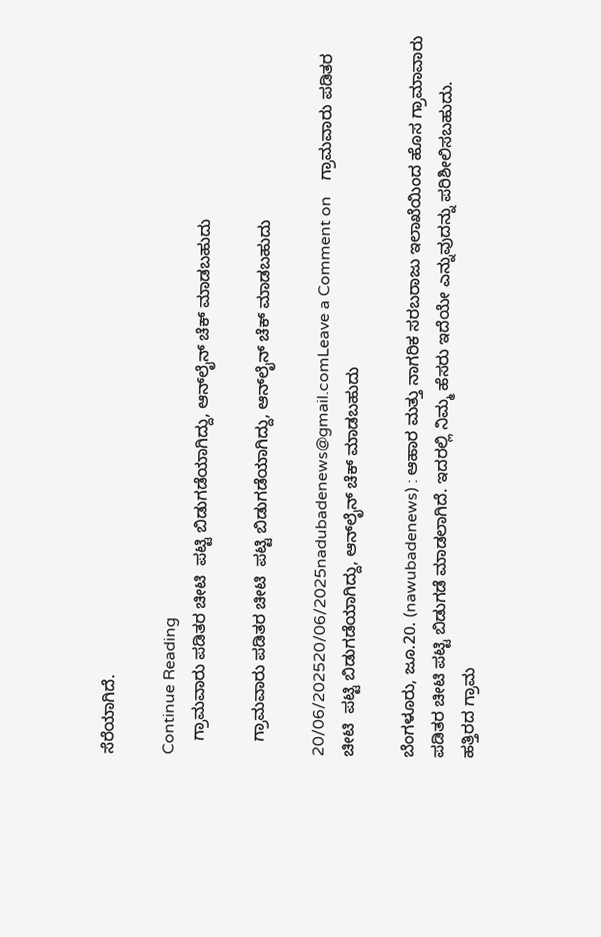ಸೆರೆಯಾಗಿದೆ.

Continue Reading
   ಗ್ರಾಮವಾರು ಪಡಿತರ ಚೀಟಿ  ಪಟ್ಟಿ ಬಿಡುಗಡೆಯಾಗಿದ್ದು, ಆನ್‌ಲೈನ್‌ ಚೆಕ್‌ ಮಾಡಬಹುದು

   ಗ್ರಾಮವಾರು ಪಡಿತರ ಚೀಟಿ  ಪಟ್ಟಿ ಬಿಡುಗಡೆಯಾಗಿದ್ದು, ಆನ್‌ಲೈನ್‌ ಚೆಕ್‌ ಮಾಡಬಹುದು

20/06/202520/06/2025nadubadenews@gmail.comLeave a Comment on    ಗ್ರಾಮವಾರು ಪಡಿತರ ಚೀಟಿ  ಪಟ್ಟಿ ಬಿಡುಗಡೆಯಾಗಿದ್ದು, ಆನ್‌ಲೈನ್‌ ಚೆಕ್‌ ಮಾಡಬಹುದು

ಬೆಂಗಳೂರು, ಜೂ.20. (nawubadenews) : ಆಹಾರ ಮತ್ತು ನಾಗರಿಕ ಸರಬರಾಜು ಇಲಾಖೆಯಿಂದ ಹೊಸ ಗ್ರಾಮಾವಾರು ಪಡಿತರ ಚೀಟಿ ಪಟ್ಟಿ ಬಿಡುಗಡೆ ಮಾಡಲಾಗಿದೆ. ಇದರಲ್ಲಿ ನಿಮ್ಮ ಹೆಸರು ಇದೆಯೇ ಎನ್ನುವುದನ್ನು ಪರಿಶೀಲಿಸಬಹುದು.   ಹತ್ತಿರದ ಗ್ರಾಮ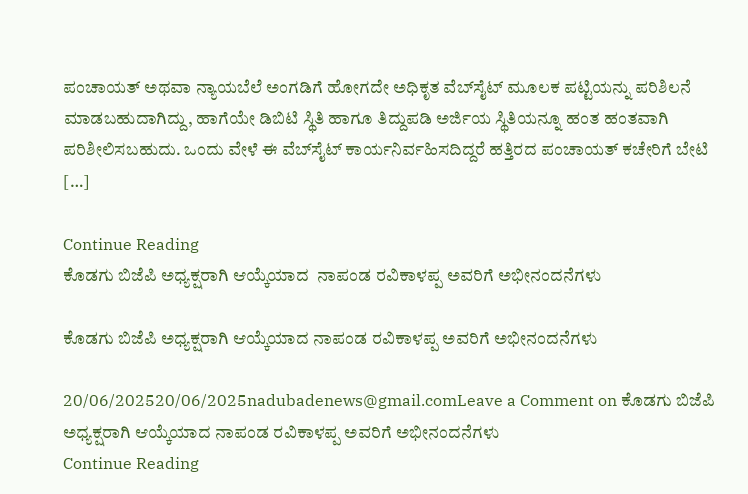ಪಂಚಾಯತ್‌ ಅಥವಾ ನ್ಯಾಯಬೆಲೆ ಅಂಗಡಿಗೆ ಹೋಗದೇ ಅಧಿಕೃತ ವೆಬ್‌ಸೈಟ್ ಮೂಲಕ ಪಟ್ಟಿಯನ್ನು ಪರಿಶಿಲನೆ ಮಾಡಬಹುದಾಗಿದ್ದು, ಹಾಗೆಯೇ ಡಿಬಿಟಿ ಸ್ಥಿತಿ ಹಾಗೂ ತಿದ್ದುಪಡಿ ಅರ್ಜಿಯ ಸ್ಥಿತಿಯನ್ನೂ ಹಂತ ಹಂತವಾಗಿ ಪರಿಶೀಲಿಸಬಹುದು. ಒಂದು ವೇಳೆ ಈ ವೆಬ್‌ಸೈಟ್ ಕಾರ್ಯನಿರ್ವಹಿಸದಿದ್ದರೆ ಹತ್ತಿರದ ಪಂಚಾಯತ್‌ ಕಚೇರಿಗೆ ಬೇಟಿ […]

Continue Reading
ಕೊಡಗು ಬಿಜೆಪಿ ಅಧ್ಯಕ್ಷರಾಗಿ ಆಯ್ಕೆಯಾದ  ನಾಪಂಡ ರವಿಕಾಳಪ್ಪ ಅವರಿಗೆ ಅಭೀನಂದನೆಗಳು

ಕೊಡಗು ಬಿಜೆಪಿ ಅಧ್ಯಕ್ಷರಾಗಿ ಆಯ್ಕೆಯಾದ ನಾಪಂಡ ರವಿಕಾಳಪ್ಪ ಅವರಿಗೆ ಅಭೀನಂದನೆಗಳು

20/06/202520/06/2025nadubadenews@gmail.comLeave a Comment on ಕೊಡಗು ಬಿಜೆಪಿ ಅಧ್ಯಕ್ಷರಾಗಿ ಆಯ್ಕೆಯಾದ ನಾಪಂಡ ರವಿಕಾಳಪ್ಪ ಅವರಿಗೆ ಅಭೀನಂದನೆಗಳು
Continue Reading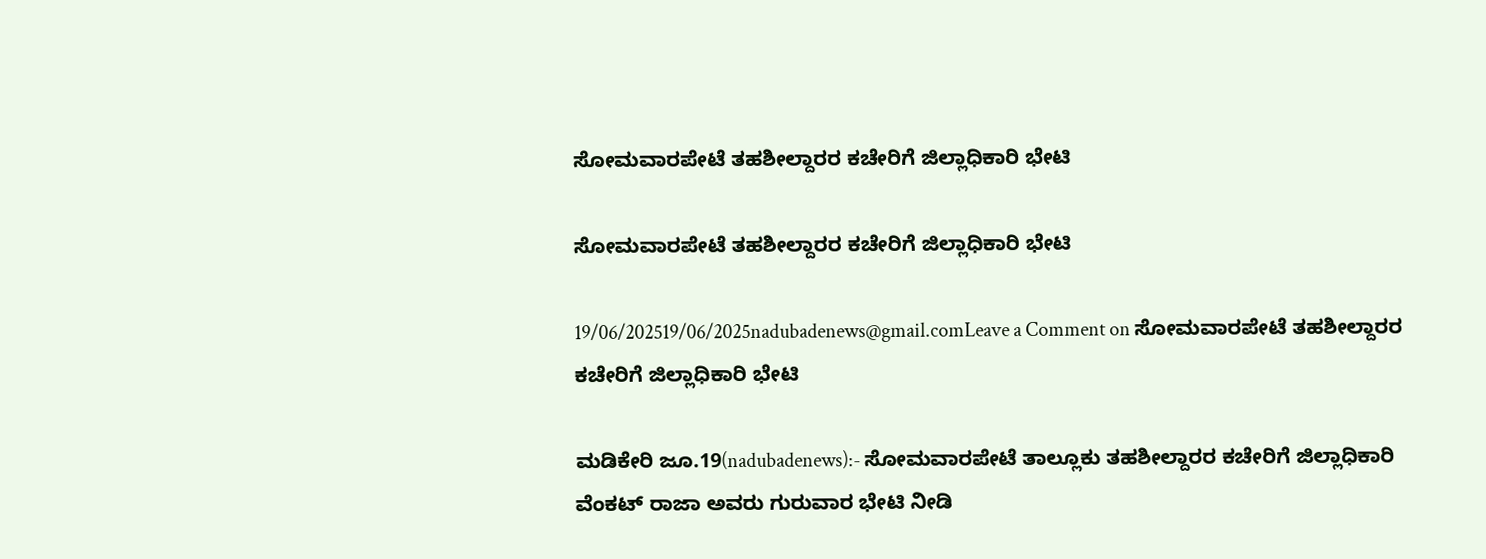ಸೋಮವಾರಪೇಟೆ ತಹಶೀಲ್ದಾರರ ಕಚೇರಿಗೆ ಜಿಲ್ಲಾಧಿಕಾರಿ ಭೇಟಿ

ಸೋಮವಾರಪೇಟೆ ತಹಶೀಲ್ದಾರರ ಕಚೇರಿಗೆ ಜಿಲ್ಲಾಧಿಕಾರಿ ಭೇಟಿ

19/06/202519/06/2025nadubadenews@gmail.comLeave a Comment on ಸೋಮವಾರಪೇಟೆ ತಹಶೀಲ್ದಾರರ ಕಚೇರಿಗೆ ಜಿಲ್ಲಾಧಿಕಾರಿ ಭೇಟಿ

ಮಡಿಕೇರಿ ಜೂ.19(nadubadenews):- ಸೋಮವಾರಪೇಟೆ ತಾಲ್ಲೂಕು ತಹಶೀಲ್ದಾರರ ಕಚೇರಿಗೆ ಜಿಲ್ಲಾಧಿಕಾರಿ ವೆಂಕಟ್ ರಾಜಾ ಅವರು ಗುರುವಾರ ಭೇಟಿ ನೀಡಿ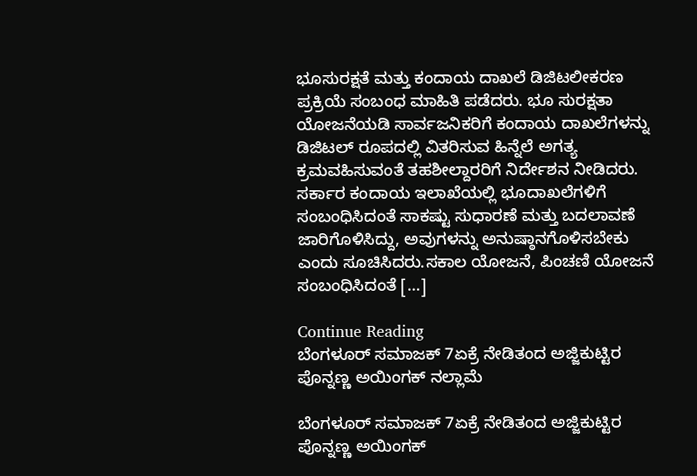ಭೂಸುರಕ್ಷತೆ ಮತ್ತು ಕಂದಾಯ ದಾಖಲೆ ಡಿಜಿಟಲೀಕರಣ ಪ್ರಕ್ರಿಯೆ ಸಂಬಂಧ ಮಾಹಿತಿ ಪಡೆದರು. ಭೂ ಸುರಕ್ಷತಾ ಯೋಜನೆಯಡಿ ಸಾರ್ವಜನಿಕರಿಗೆ ಕಂದಾಯ ದಾಖಲೆಗಳನ್ನು ಡಿಜಿಟಲ್ ರೂಪದಲ್ಲಿ ವಿತರಿಸುವ ಹಿನ್ನೆಲೆ ಅಗತ್ಯ ಕ್ರಮವಹಿಸುವಂತೆ ತಹಶೀಲ್ದಾರರಿಗೆ ನಿರ್ದೇಶನ ನೀಡಿದರು. ಸರ್ಕಾರ ಕಂದಾಯ ಇಲಾಖೆಯಲ್ಲಿ ಭೂದಾಖಲೆಗಳಿಗೆ ಸಂಬಂಧಿಸಿದಂತೆ ಸಾಕಷ್ಟು ಸುಧಾರಣೆ ಮತ್ತು ಬದಲಾವಣೆ ಜಾರಿಗೊಳಿಸಿದ್ದು, ಅವುಗಳನ್ನು ಅನುಷ್ಠಾನಗೊಳಿಸಬೇಕು ಎಂದು ಸೂಚಿಸಿದರು.ಸಕಾಲ ಯೋಜನೆ, ಪಿಂಚಣಿ ಯೋಜನೆ ಸಂಬಂಧಿಸಿದಂತೆ […]

Continue Reading
ಬೆಂಗಳೂರ್‌ ಸಮಾಜಕ್‌ 7ಏಕ್ರೆ ನೇಡಿತಂದ ಅಜ್ಜಿಕುಟ್ಟಿರ ಪೊನ್ನಣ್ಣ ಅಯಿಂಗಕ್‌ ನಲ್ಲಾಮೆ

ಬೆಂಗಳೂರ್‌ ಸಮಾಜಕ್‌ 7ಏಕ್ರೆ ನೇಡಿತಂದ ಅಜ್ಜಿಕುಟ್ಟಿರ ಪೊನ್ನಣ್ಣ ಅಯಿಂಗಕ್‌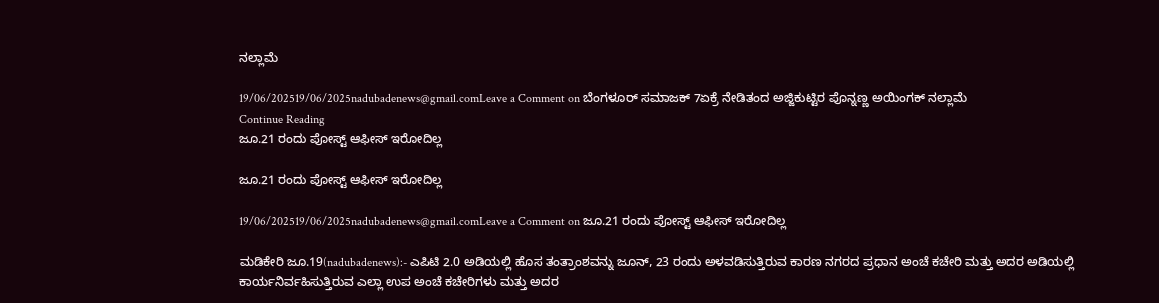ನಲ್ಲಾಮೆ

19/06/202519/06/2025nadubadenews@gmail.comLeave a Comment on ಬೆಂಗಳೂರ್‌ ಸಮಾಜಕ್‌ 7ಏಕ್ರೆ ನೇಡಿತಂದ ಅಜ್ಜಿಕುಟ್ಟಿರ ಪೊನ್ನಣ್ಣ ಅಯಿಂಗಕ್‌ ನಲ್ಲಾಮೆ
Continue Reading
ಜೂ.21 ರಂದು ಪೋಸ್ಟ್‌ ಆಫೀಸ್‌ ಇರೋದಿಲ್ಲ

ಜೂ.21 ರಂದು ಪೋಸ್ಟ್‌ ಆಫೀಸ್‌ ಇರೋದಿಲ್ಲ

19/06/202519/06/2025nadubadenews@gmail.comLeave a Comment on ಜೂ.21 ರಂದು ಪೋಸ್ಟ್‌ ಆಫೀಸ್‌ ಇರೋದಿಲ್ಲ

ಮಡಿಕೇರಿ ಜೂ.19(nadubadenews):- ಎಪಿಟಿ 2.0 ಅಡಿಯಲ್ಲಿ ಹೊಸ ತಂತ್ರಾಂಶವನ್ನು ಜೂನ್, 23 ರಂದು ಅಳವಡಿಸುತ್ತಿರುವ ಕಾರಣ ನಗರದ ಪ್ರಧಾನ ಅಂಚೆ ಕಚೇರಿ ಮತ್ತು ಅದರ ಅಡಿಯಲ್ಲಿ ಕಾರ್ಯನಿರ್ವಹಿಸುತ್ತಿರುವ ಎಲ್ಲಾ ಉಪ ಅಂಚೆ ಕಚೇರಿಗಳು ಮತ್ತು ಅದರ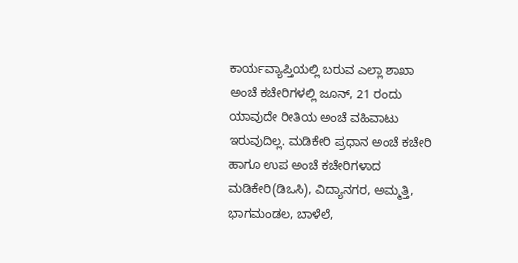ಕಾರ್ಯವ್ಯಾಪ್ತಿಯಲ್ಲಿ ಬರುವ ಎಲ್ಲಾ ಶಾಖಾ ಅಂಚೆ ಕಚೇರಿಗಳಲ್ಲಿ ಜೂನ್, 21 ರಂದು ಯಾವುದೇ ರೀತಿಯ ಅಂಚೆ ವಹಿವಾಟು ಇರುವುದಿಲ್ಲ. ಮಡಿಕೇರಿ ಪ್ರಧಾನ ಅಂಚೆ ಕಚೇರಿ ಹಾಗೂ ಉಪ ಅಂಚೆ ಕಚೇರಿಗಳಾದ ಮಡಿಕೇರಿ(ಡಿಒಸಿ), ವಿದ್ಯಾನಗರ, ಅಮ್ಮತ್ತಿ, ಭಾಗಮಂಡಲ, ಬಾಳೆಲೆ,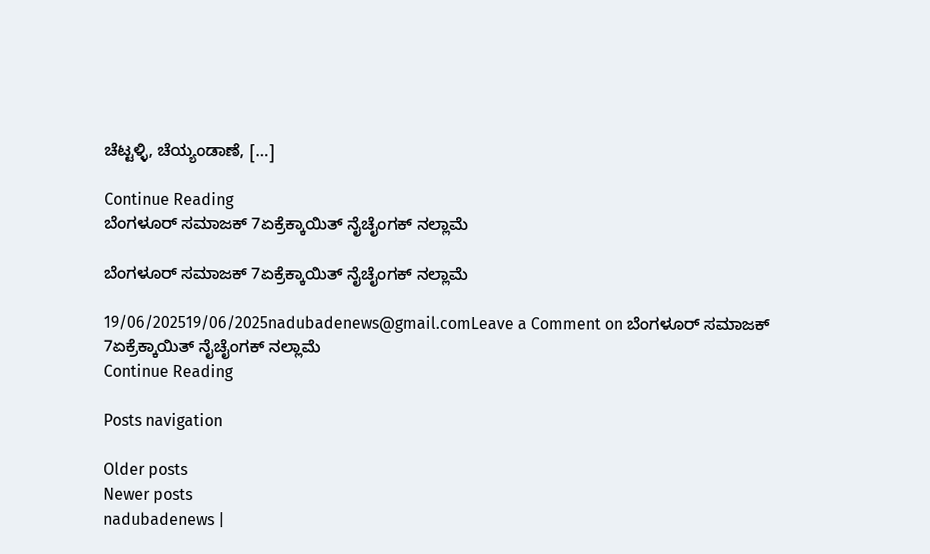ಚೆಟ್ಟಳ್ಳಿ, ಚೆಯ್ಯಂಡಾಣೆ, […]

Continue Reading
ಬೆಂಗಳೂರ್ ಸಮಾಜಕ್ 7ಏಕ್ರೆಕ್ಕಾಯಿತ್ ನೈಚೈಂಗಕ್‌ ನಲ್ಲಾಮೆ

ಬೆಂಗಳೂರ್ ಸಮಾಜಕ್ 7ಏಕ್ರೆಕ್ಕಾಯಿತ್ ನೈಚೈಂಗಕ್‌ ನಲ್ಲಾಮೆ

19/06/202519/06/2025nadubadenews@gmail.comLeave a Comment on ಬೆಂಗಳೂರ್ ಸಮಾಜಕ್ 7ಏಕ್ರೆಕ್ಕಾಯಿತ್ ನೈಚೈಂಗಕ್‌ ನಲ್ಲಾಮೆ
Continue Reading

Posts navigation

Older posts
Newer posts
nadubadenews |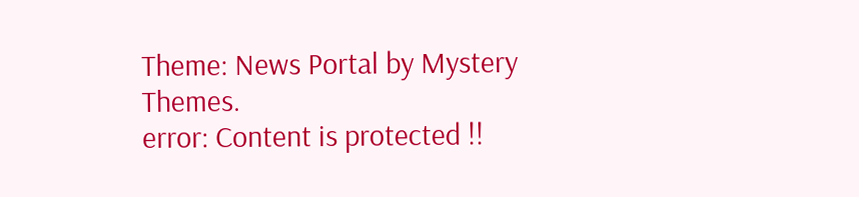Theme: News Portal by Mystery Themes.
error: Content is protected !!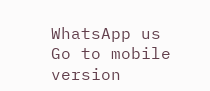WhatsApp us
Go to mobile version